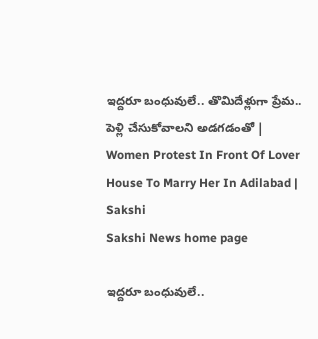ఇద్దరూ బంధువులే.. తొమిదేళ్లుగా ప్రేమ.. పెళ్లి చేసుకోవాలని అడగడంతో | Women Protest In Front Of Lover House To Marry Her In Adilabad | Sakshi
Sakshi News home page

ఇద్దరూ బంధువులే..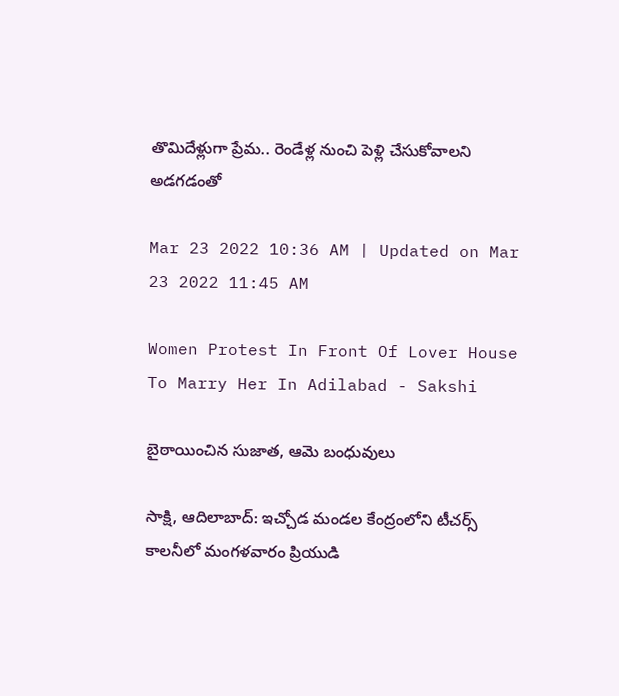తొమిదేళ్లుగా ప్రేమ.. రెండేళ్ల నుంచి పెళ్లి చేసుకోవాలని అడగడంతో

Mar 23 2022 10:36 AM | Updated on Mar 23 2022 11:45 AM

Women Protest In Front Of Lover House To Marry Her In Adilabad - Sakshi

బైఠాయించిన సుజాత, ఆమె బంధువులు

సాక్షి, ఆదిలాబాద్‌: ఇచ్చోడ మండల కేంద్రంలోని టీచర్స్‌ కాలనీలో మంగళవారం ప్రియుడి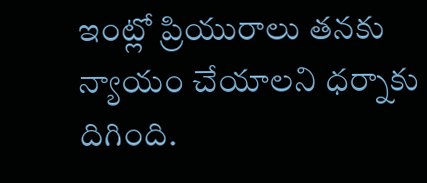ఇంట్లో ప్రియురాలు తనకు న్యాయం చేయాలని ధర్నాకు దిగింది.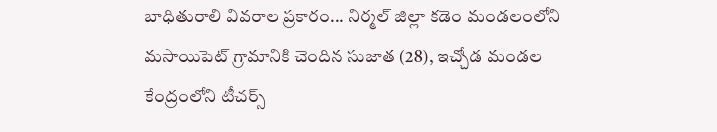బాధితురాలి వివరాల ప్రకారం... నిర్మల్‌ జిల్లా కడెం మండలంలోని మసాయిపెట్‌ గ్రామానికి చెందిన సుజాత (28), ఇచ్చోడ మండల కేంద్రంలోని టీచర్స్‌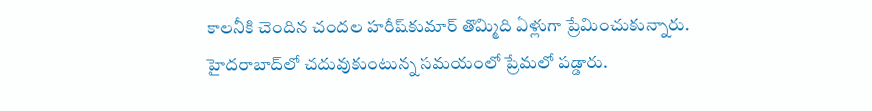కాలనీకి చెందిన చందల హరీష్‌కుమార్‌ తొమ్మిది ఏళ్లుగా ప్రేమించుకున్నారు. హైదరాబాద్‌లో చదువుకుంటున్న సమయంలో ప్రేమలో పడ్డారు.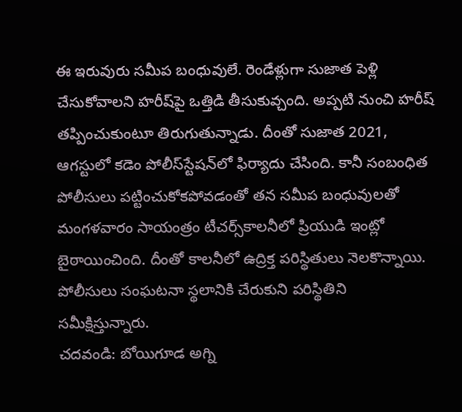ఈ ఇరువురు సమీప బంధువులే. రెండేళ్లుగా సుజాత పెళ్లి చేసుకోవాలని హరీష్‌పై ఒత్తిడి తీసుకువ్చంది. అప్పటి నుంచి హరీష్‌ తప్పించుకుంటూ తిరుగుతున్నాడు. దీంతో సుజాత 2021, ఆగస్టులో కడెం పోలీస్‌స్టేషన్‌లో ఫిర్యాదు చేసింది. కానీ సంబంధిత పోలీసులు పట్టించుకోకపోవడంతో తన సమీప బంధువులతో మంగళవారం సాయంత్రం టీచర్స్‌కాలనీలో ప్రియుడి ఇంట్లో బైఠాయించింది. దీంతో కాలనీలో ఉద్రిక్త పరిస్థితులు నెలకొన్నాయి. పోలీసులు సంఘటనా స్థలానికి చేరుకుని పరిస్థితిని సమీక్షిస్తున్నారు.
చదవండి: బోయిగూడ అగ్ని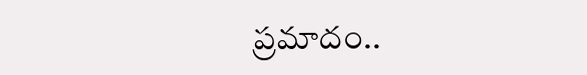ప్రమాదం..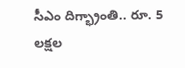సీఎం దిగ్భ్రాంతి.. రూ. 5 లక్షల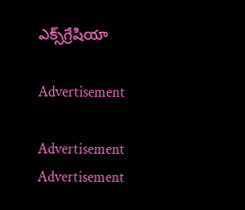ఎక్స్‌గ్రేషియా

Advertisement

Advertisement
Advertisement